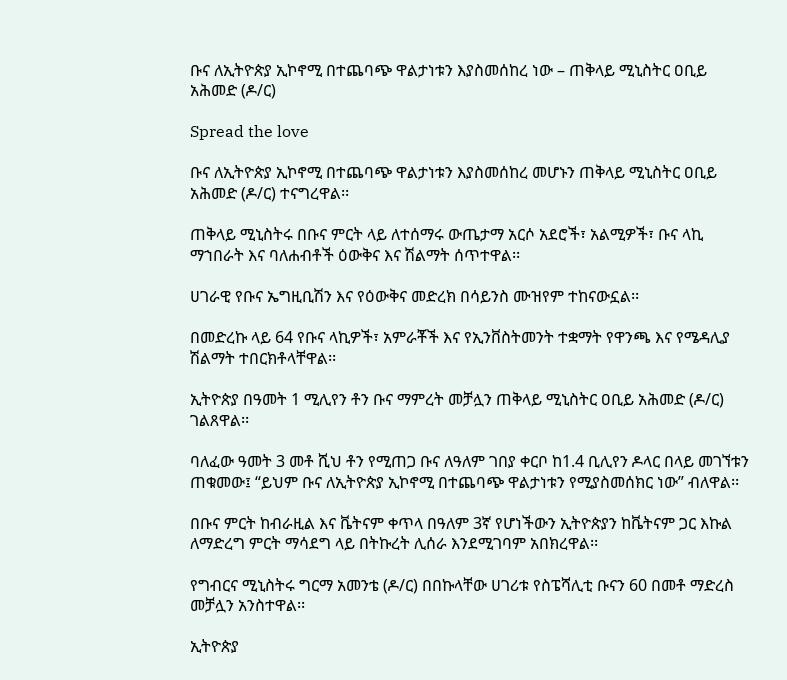ቡና ለኢትዮጵያ ኢኮኖሚ በተጨባጭ ዋልታነቱን እያስመሰከረ ነው – ጠቅላይ ሚኒስትር ዐቢይ አሕመድ (ዶ/ር)

Spread the love

ቡና ለኢትዮጵያ ኢኮኖሚ በተጨባጭ ዋልታነቱን እያስመሰከረ መሆኑን ጠቅላይ ሚኒስትር ዐቢይ አሕመድ (ዶ/ር) ተናግረዋል፡፡

ጠቅላይ ሚኒስትሩ በቡና ምርት ላይ ለተሰማሩ ውጤታማ አርሶ አደሮች፣ አልሚዎች፣ ቡና ላኪ ማኀበራት እና ባለሐብቶች ዕውቅና እና ሽልማት ሰጥተዋል፡፡

ሀገራዊ የቡና ኤግዚቢሽን እና የዕውቅና መድረክ በሳይንስ ሙዝየም ተከናውኗል፡፡

በመድረኩ ላይ 64 የቡና ላኪዎች፣ አምራቾች እና የኢንቨስትመንት ተቋማት የዋንጫ እና የሜዳሊያ ሽልማት ተበርክቶላቸዋል፡፡

ኢትዮጵያ በዓመት 1 ሚሊየን ቶን ቡና ማምረት መቻሏን ጠቅላይ ሚኒስትር ዐቢይ አሕመድ (ዶ/ር) ገልጸዋል፡፡

ባለፈው ዓመት 3 መቶ ሺህ ቶን የሚጠጋ ቡና ለዓለም ገበያ ቀርቦ ከ1.4 ቢሊየን ዶላር በላይ መገኘቱን ጠቁመው፤ “ይህም ቡና ለኢትዮጵያ ኢኮኖሚ በተጨባጭ ዋልታነቱን የሚያስመሰክር ነው” ብለዋል፡፡

በቡና ምርት ከብራዚል እና ቬትናም ቀጥላ በዓለም 3ኛ የሆነችውን ኢትዮጵያን ከቬትናም ጋር እኩል ለማድረግ ምርት ማሳደግ ላይ በትኩረት ሊሰራ እንደሚገባም አበክረዋል፡፡

የግብርና ሚኒስትሩ ግርማ አመንቴ (ዶ/ር) በበኩላቸው ሀገሪቱ የስፔሻሊቲ ቡናን 60 በመቶ ማድረስ መቻሏን አንስተዋል፡፡

ኢትዮጵያ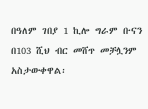በዓለም ገበያ 1 ኪሎ ግራም ቡናን በ103 ሺህ ብር መሸጥ መቻሏንም አስታውቀዋል፡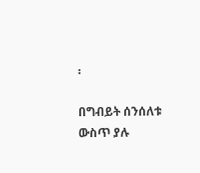፡

በግብይት ሰንሰለቱ ውስጥ ያሉ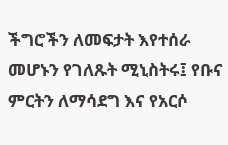ችግሮችን ለመፍታት እየተሰራ መሆኑን የገለጹት ሚኒስትሩ፤ የቡና ምርትን ለማሳደግ እና የአርሶ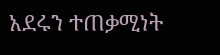አደሩን ተጠቃሚነት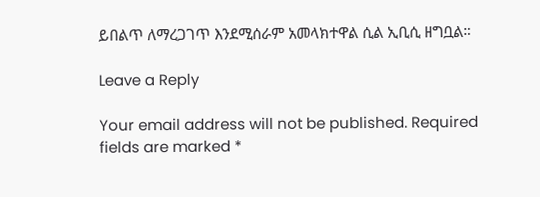ይበልጥ ለማረጋገጥ እንደሚሰራም አመላክተዋል ሲል ኢቢሲ ዘግቧል።

Leave a Reply

Your email address will not be published. Required fields are marked *